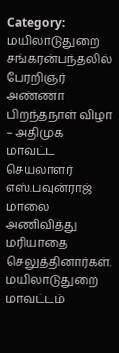Category: மயிலாடுதுறை
சங்கரன்பந்தலில் பேரறிஞர் அண்ணா பிறந்தநாள் விழா – அதிமுக மாவட்ட செயலாளர் எஸ்.பவுன்ராஜ் மாலை அணிவித்து மரியாதை செலுத்தினார்கள்.
மயிலாடுதுறை மாவட்டம்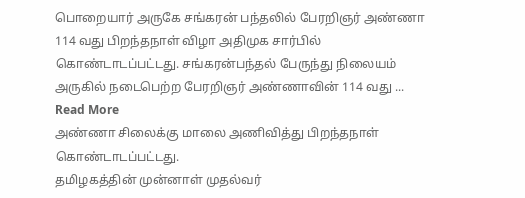பொறையார் அருகே சங்கரன் பந்தலில் பேரறிஞர் அண்ணா 114 வது பிறந்தநாள் விழா அதிமுக சார்பில் கொண்டாடப்பட்டது. சங்கரன்பந்தல் பேருந்து நிலையம் அருகில் நடைபெற்ற பேரறிஞர் அண்ணாவின் 114 வது ... Read More
அண்ணா சிலைக்கு மாலை அணிவித்து பிறந்தநாள் கொண்டாடப்பட்டது.
தமிழகத்தின் முன்னாள் முதல்வர்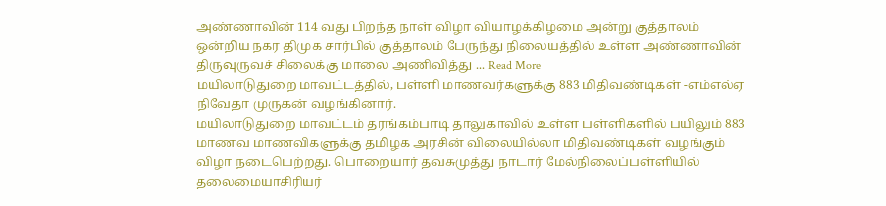அண்ணாவின் 114 வது பிறந்த நாள் விழா வியாழக்கிழமை அன்று குத்தாலம் ஒன்றிய நகர திமுக சார்பில் குத்தாலம் பேருந்து நிலையத்தில் உள்ள அண்ணாவின் திருவுருவச் சிலைக்கு மாலை அணிவித்து ... Read More
மயிலாடுதுறை மாவட்டத்தில், பள்ளி மாணவர்களுக்கு 883 மிதிவண்டிகள் -எம்எல்ஏ நிவேதா முருகன் வழங்கினார்.
மயிலாடுதுறை மாவட்டம் தரங்கம்பாடி தாலுகாவில் உள்ள பள்ளிகளில் பயிலும் 883 மாணவ மாணவிகளுக்கு தமிழக அரசின் விலையில்லா மிதிவண்டிகள் வழங்கும் விழா நடைபெற்றது. பொறையார் தவசுமுத்து நாடார் மேல்நிலைப்பள்ளியில் தலைமையாசிரியர்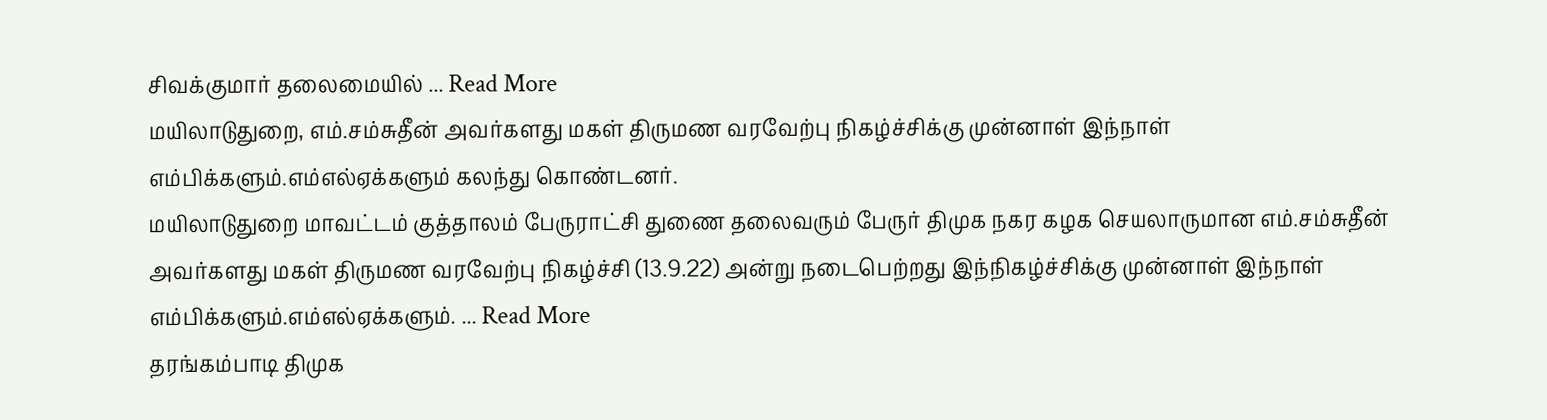சிவக்குமார் தலைமையில் ... Read More
மயிலாடுதுறை, எம்.சம்சுதீன் அவர்களது மகள் திருமண வரவேற்பு நிகழ்ச்சிக்கு முன்னாள் இந்நாள் எம்பிக்களும்.எம்எல்ஏக்களும் கலந்து கொண்டனர்.
மயிலாடுதுறை மாவட்டம் குத்தாலம் பேருராட்சி துணை தலைவரும் பேருர் திமுக நகர கழக செயலாருமான எம்.சம்சுதீன் அவர்களது மகள் திருமண வரவேற்பு நிகழ்ச்சி (13.9.22) அன்று நடைபெற்றது இந்நிகழ்ச்சிக்கு முன்னாள் இந்நாள் எம்பிக்களும்.எம்எல்ஏக்களும். ... Read More
தரங்கம்பாடி திமுக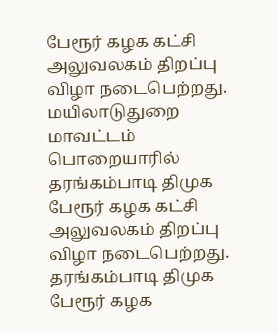பேரூர் கழக கட்சி அலுவலகம் திறப்பு விழா நடைபெற்றது.
மயிலாடுதுறை மாவட்டம் பொறையாரில் தரங்கம்பாடி திமுக பேரூர் கழக கட்சி அலுவலகம் திறப்பு விழா நடைபெற்றது. தரங்கம்பாடி திமுக பேரூர் கழக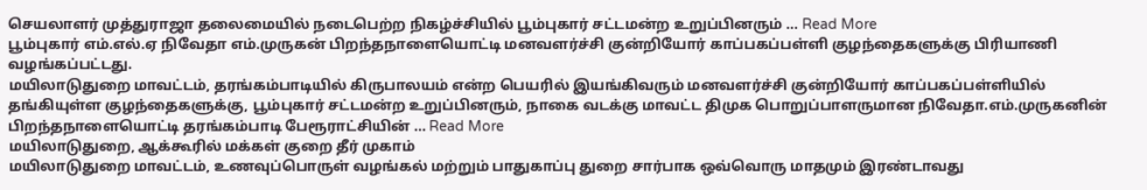செயலாளர் முத்துராஜா தலைமையில் நடைபெற்ற நிகழ்ச்சியில் பூம்புகார் சட்டமன்ற உறுப்பினரும் ... Read More
பூம்புகார் எம்.எல்.ஏ நிவேதா எம்.முருகன் பிறந்தநாளையொட்டி மனவளர்ச்சி குன்றியோர் காப்பகப்பள்ளி குழந்தைகளுக்கு பிரியாணி வழங்கப்பட்டது.
மயிலாடுதுறை மாவட்டம், தரங்கம்பாடியில் கிருபாலயம் என்ற பெயரில் இயங்கிவரும் மனவளர்ச்சி குன்றியோர் காப்பகப்பள்ளியில் தங்கியுள்ள குழந்தைகளுக்கு, பூம்புகார் சட்டமன்ற உறுப்பினரும், நாகை வடக்கு மாவட்ட திமுக பொறுப்பாளருமான நிவேதா.எம்.முருகனின் பிறந்தநாளையொட்டி தரங்கம்பாடி பேரூராட்சியின் ... Read More
மயிலாடுதுறை, ஆக்கூரில் மக்கள் குறை தீர் முகாம்
மயிலாடுதுறை மாவட்டம், உணவுப்பொருள் வழங்கல் மற்றும் பாதுகாப்பு துறை சார்பாக ஒவ்வொரு மாதமும் இரண்டாவது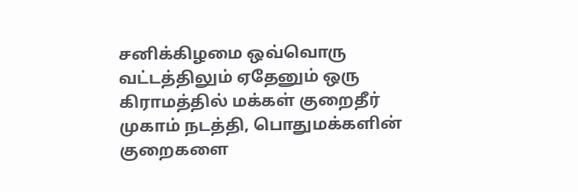சனிக்கிழமை ஒவ்வொரு வட்டத்திலும் ஏதேனும் ஒரு கிராமத்தில் மக்கள் குறைதீர் முகாம் நடத்தி, பொதுமக்களின் குறைகளை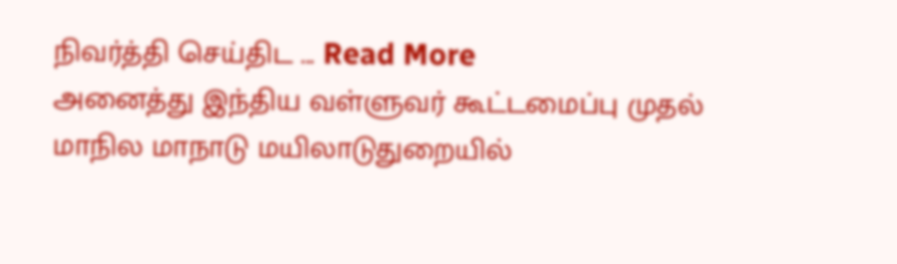நிவர்த்தி செய்திட ... Read More
அனைத்து இந்திய வள்ளுவர் கூட்டமைப்பு முதல் மாநில மாநாடு மயிலாடுதுறையில்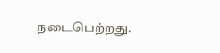நடைபெற்றது.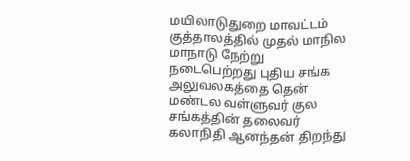மயிலாடுதுறை மாவட்டம் குத்தாலத்தில் முதல் மாநில மாநாடு நேற்று நடைபெற்றது புதிய சங்க அலுவலகத்தை தென் மண்டல வள்ளுவர் குல சங்கத்தின் தலைவர் கலாநிதி ஆனந்தன் திறந்து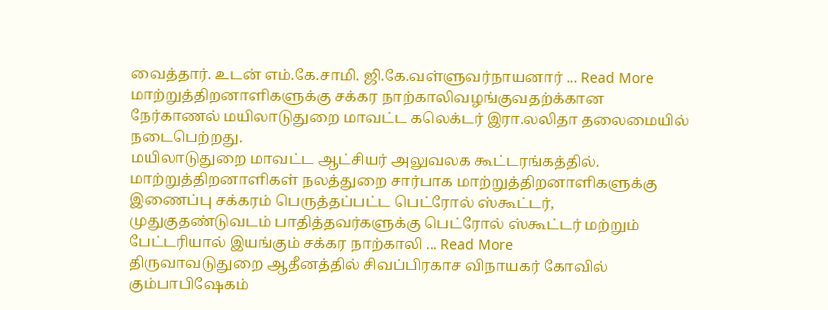வைத்தார். உடன் எம்.கே.சாமி. ஜி.கே.வள்ளுவர்நாயனார் ... Read More
மாற்றுத்திறனாளிகளுக்கு சக்கர நாற்காலிவழங்குவதற்க்கான நேர்காணல் மயிலாடுதுறை மாவட்ட கலெக்டர் இரா.லலிதா தலைமையில் நடைபெற்றது.
மயிலாடுதுறை மாவட்ட ஆட்சியர் அலுவலக கூட்டரங்கத்தில். மாற்றுத்திறனாளிகள் நலத்துறை சார்பாக மாற்றுத்திறனாளிகளுக்கு இணைப்பு சக்கரம் பெருத்தப்பட்ட பெட்ரோல் ஸ்கூட்டர், முதுகுதண்டுவடம் பாதித்தவர்களுக்கு பெட்ரோல் ஸ்கூட்டர் மற்றும் பேட்டரியால் இயங்கும் சக்கர நாற்காலி ... Read More
திருவாவடுதுறை ஆதீனத்தில் சிவப்பிரகாச விநாயகர் கோவில் கும்பாபிஷேகம்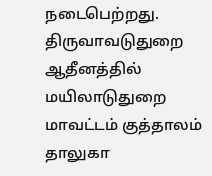நடைபெற்றது.
திருவாவடுதுறை ஆதீனத்தில் மயிலாடுதுறை மாவட்டம் குத்தாலம் தாலுகா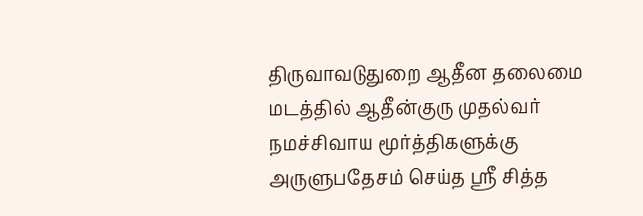திருவாவடுதுறை ஆதீன தலைமை மடத்தில் ஆதீன்குரு முதல்வர் நமச்சிவாய மூர்த்திகளுக்கு அருளுபதேசம் செய்த ஸ்ரீ சித்த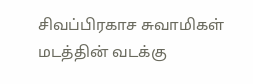சிவப்பிரகாச சுவாமிகள் மடத்தின் வடக்கு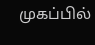முகப்பில்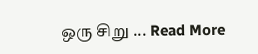ஒரு சிறு ... Read More